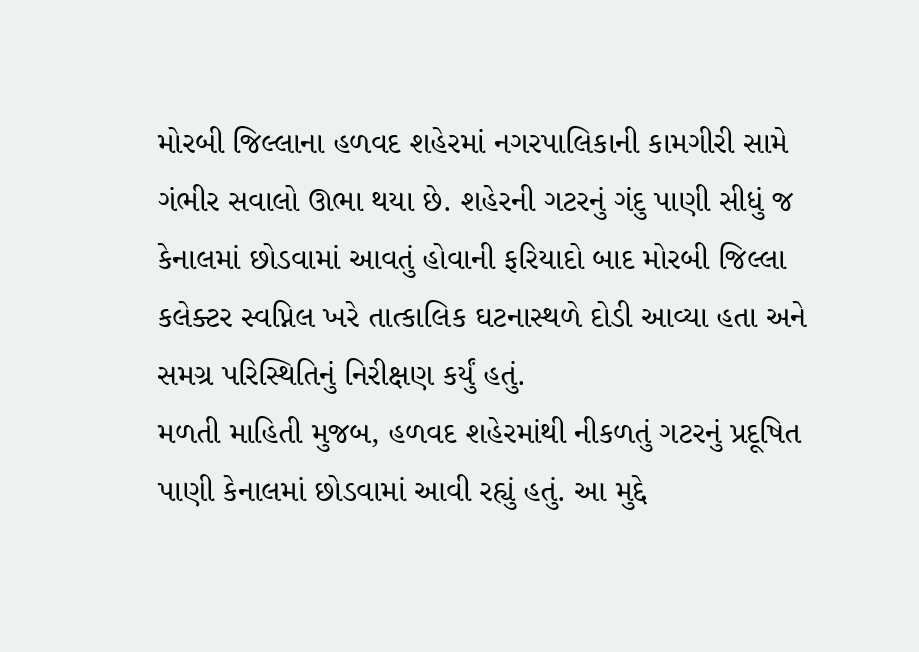મોરબી જિલ્લાના હળવદ શહેરમાં નગરપાલિકાની કામગીરી સામે ગંભીર સવાલો ઊભા થયા છે. શહેરની ગટરનું ગંદુ પાણી સીધું જ કેનાલમાં છોડવામાં આવતું હોવાની ફરિયાદો બાદ મોરબી જિલ્લા કલેક્ટર સ્વપ્નિલ ખરે તાત્કાલિક ઘટનાસ્થળે દોડી આવ્યા હતા અને સમગ્ર પરિસ્થિતિનું નિરીક્ષણ કર્યું હતું.
મળતી માહિતી મુજબ, હળવદ શહેરમાંથી નીકળતું ગટરનું પ્રદૂષિત પાણી કેનાલમાં છોડવામાં આવી રહ્યું હતું. આ મુદ્દે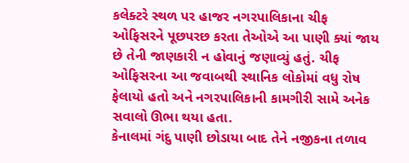કલેક્ટરે સ્થળ પર હાજર નગરપાલિકાના ચીફ ઓફિસરને પૂછપરછ કરતા તેઓએ આ પાણી ક્યાં જાય છે તેની જાણકારી ન હોવાનું જણાવ્યું હતું. ચીફ ઓફિસરના આ જવાબથી સ્થાનિક લોકોમાં વધુ રોષ ફેલાયો હતો અને નગરપાલિકાની કામગીરી સામે અનેક સવાલો ઊભા થયા હતા.
કેનાલમાં ગંદુ પાણી છોડાયા બાદ તેને નજીકના તળાવ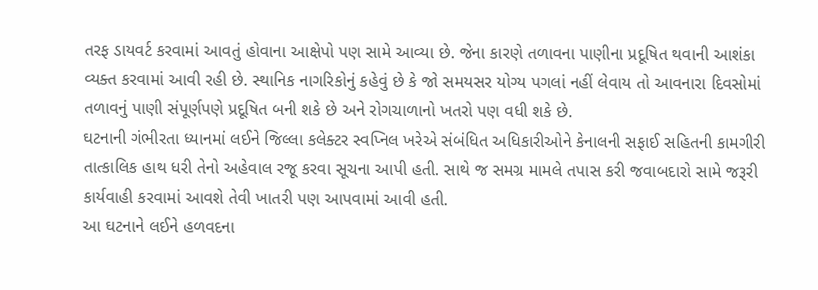તરફ ડાયવર્ટ કરવામાં આવતું હોવાના આક્ષેપો પણ સામે આવ્યા છે. જેના કારણે તળાવના પાણીના પ્રદૂષિત થવાની આશંકા વ્યક્ત કરવામાં આવી રહી છે. સ્થાનિક નાગરિકોનું કહેવું છે કે જો સમયસર યોગ્ય પગલાં નહીં લેવાય તો આવનારા દિવસોમાં તળાવનું પાણી સંપૂર્ણપણે પ્રદૂષિત બની શકે છે અને રોગચાળાનો ખતરો પણ વધી શકે છે.
ઘટનાની ગંભીરતા ધ્યાનમાં લઈને જિલ્લા કલેક્ટર સ્વપ્નિલ ખરેએ સંબંધિત અધિકારીઓને કેનાલની સફાઈ સહિતની કામગીરી તાત્કાલિક હાથ ધરી તેનો અહેવાલ રજૂ કરવા સૂચના આપી હતી. સાથે જ સમગ્ર મામલે તપાસ કરી જવાબદારો સામે જરૂરી કાર્યવાહી કરવામાં આવશે તેવી ખાતરી પણ આપવામાં આવી હતી.
આ ઘટનાને લઈને હળવદના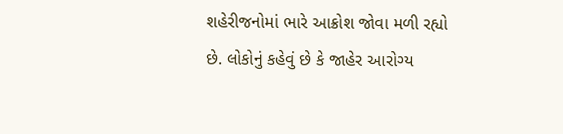શહેરીજનોમાં ભારે આક્રોશ જોવા મળી રહ્યો છે. લોકોનું કહેવું છે કે જાહેર આરોગ્ય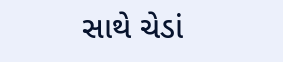સાથે ચેડાં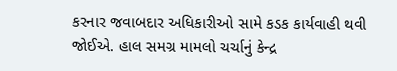કરનાર જવાબદાર અધિકારીઓ સામે કડક કાર્યવાહી થવી જોઈએ. હાલ સમગ્ર મામલો ચર્ચાનું કેન્દ્ર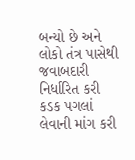બન્યો છે અને લોકો તંત્ર પાસેથી જવાબદારી નિર્ધારિત કરી કડક પગલાં લેવાની માંગ કરી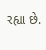રહ્યા છે.